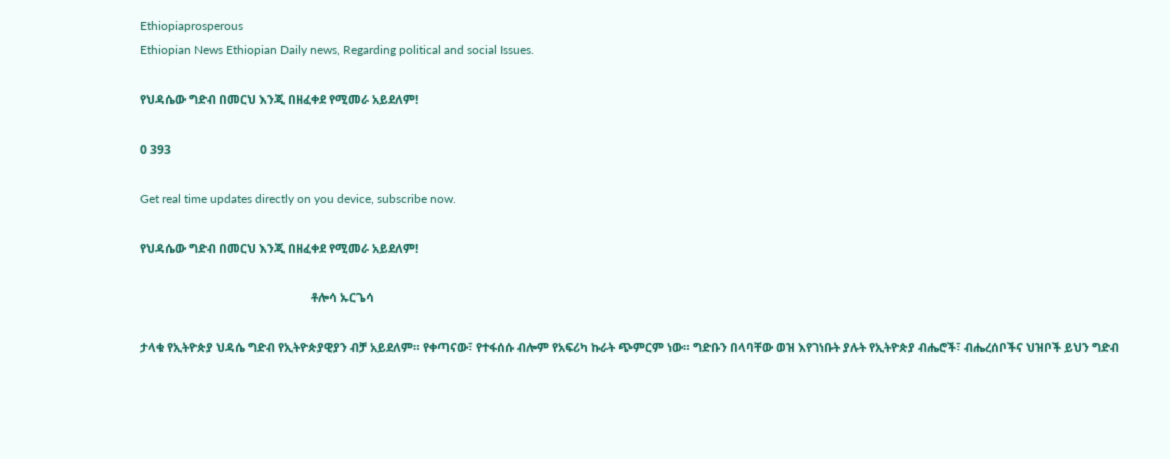Ethiopiaprosperous
Ethiopian News Ethiopian Daily news, Regarding political and social Issues.

የህዳሴው ግድብ በመርህ እንጂ በዘፈቀደ የሚመራ አይደለም!

0 393

Get real time updates directly on you device, subscribe now.

የህዳሴው ግድብ በመርህ እንጂ በዘፈቀደ የሚመራ አይደለም!

                                                         ቶሎሳ ኡርጌሳ

ታላቁ የኢትዮጵያ ህዳሴ ግድብ የኢትዮጵያዊያን ብቻ አይደለም። የቀጣናው፣ የተፋሰሱ ብሎም የአፍሪካ ኩራት ጭምርም ነው። ግድቡን በላባቸው ወዝ እየገነቡት ያሉት የኢትዮጵያ ብሔሮች፣ ብሔረሰቦችና ህዝቦች ይህን ግድብ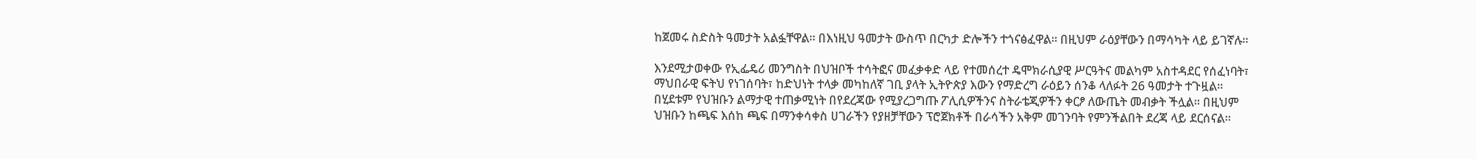ከጀመሩ ስድስት ዓመታት አልፏቸዋል። በእነዚህ ዓመታት ውስጥ በርካታ ድሎችን ተጎናፅፈዋል። በዚህም ራዕያቸውን በማሳካት ላይ ይገኛሉ።

እንደሚታወቀው የኢፌዴሪ መንግስት በህዝቦች ተሳትፎና መፈቃቀድ ላይ የተመሰረተ ዴሞክራሲያዊ ሥርዓትና መልካም አስተዳደር የሰፈነባት፣ ማህበራዊ ፍትህ የነገሰባት፣ ከድህነት ተላቃ መካከለኛ ገቢ ያላት ኢትዮጵያ እውን የማድረግ ራዕይን ሰንቆ ላለፉት 26 ዓመታት ተጉዟል። በሂደቱም የህዝቡን ልማታዊ ተጠቃሚነት በየደረጃው የሚያረጋግጡ ፖሊሲዎችንና ስትራቴጂዎችን ቀርፆ ለውጤት መብቃት ችሏል። በዚህም ህዝቡን ከጫፍ እሰከ ጫፍ በማንቀሳቀስ ሀገራችን የያዘቻቸውን ፕሮጀክቶች በራሳችን አቅም መገንባት የምንችልበት ደረጃ ላይ ደርሰናል።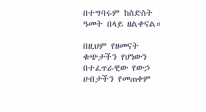በተግባሩም ከስድስት ዓመት በላይ ዘልቀናል።

በዚህም የዘመናት ቁጭታችን የሆነውን በተፈጥራዊው የውኃ ሀብታችን የመጠቀም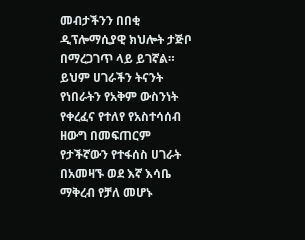መብታችንን በበቂ ዲፕሎማሲያዊ ክህሎት ታጅቦ በማረጋገጥ ላይ ይገኛል። ይህም ሀገራችን ትናንት የነበራትን የአቅም ውስንነት የቀረፈና የተለየ የአስተሳሰብ ዘውግ በመፍጠርም የታችኛውን የተፋሰስ ሀገራት በአመዛኙ ወደ እኛ እሳቤ ማቅረብ የቻለ መሆኑ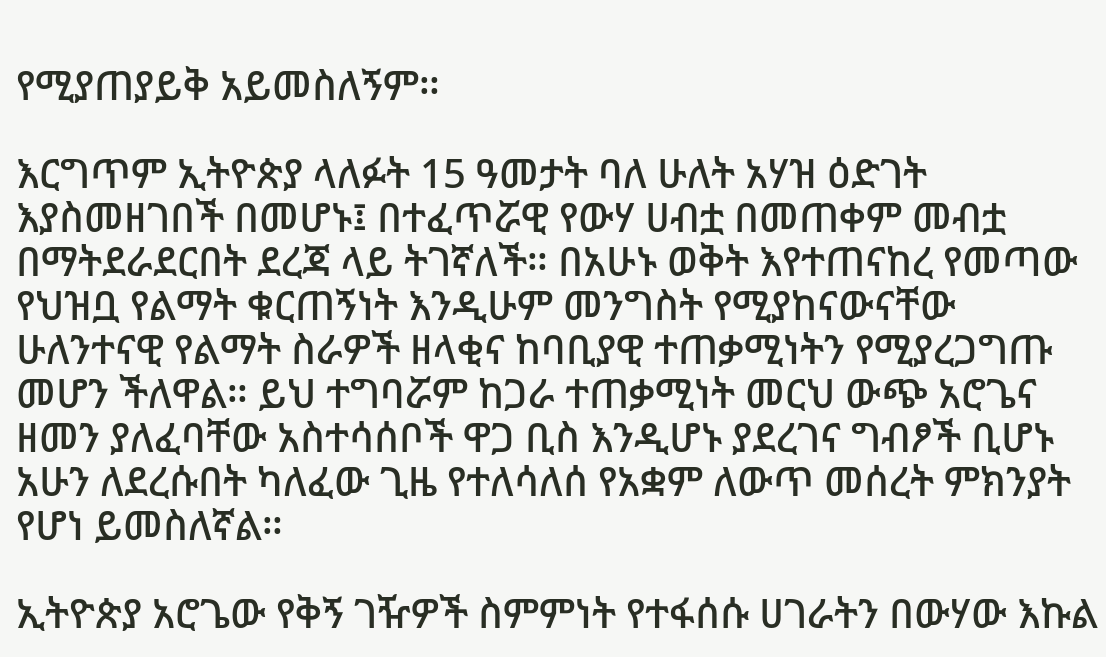የሚያጠያይቅ አይመስለኝም።

እርግጥም ኢትዮጵያ ላለፉት 15 ዓመታት ባለ ሁለት አሃዝ ዕድገት እያስመዘገበች በመሆኑ፤ በተፈጥሯዊ የውሃ ሀብቷ በመጠቀም መብቷ በማትደራደርበት ደረጃ ላይ ትገኛለች። በአሁኑ ወቅት እየተጠናከረ የመጣው የህዝቧ የልማት ቁርጠኝነት እንዲሁም መንግስት የሚያከናውናቸው ሁለንተናዊ የልማት ስራዎች ዘላቂና ከባቢያዊ ተጠቃሚነትን የሚያረጋግጡ መሆን ችለዋል። ይህ ተግባሯም ከጋራ ተጠቃሚነት መርህ ውጭ አሮጌና ዘመን ያለፈባቸው አስተሳሰቦች ዋጋ ቢስ እንዲሆኑ ያደረገና ግብፆች ቢሆኑ አሁን ለደረሱበት ካለፈው ጊዜ የተለሳለሰ የአቋም ለውጥ መሰረት ምክንያት የሆነ ይመስለኛል።

ኢትዮጵያ አሮጌው የቅኝ ገዥዎች ስምምነት የተፋሰሱ ሀገራትን በውሃው እኩል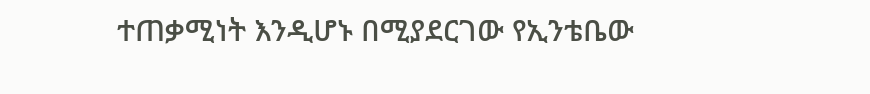ተጠቃሚነት እንዲሆኑ በሚያደርገው የኢንቴቤው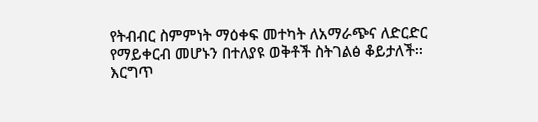የትብብር ስምምነት ማዕቀፍ መተካት ለአማራጭና ለድርድር የማይቀርብ መሆኑን በተለያዩ ወቅቶች ስትገልፅ ቆይታለች፡፡ እርግጥ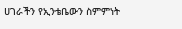ሀገራችን የኢንቴቤውን ስምምነት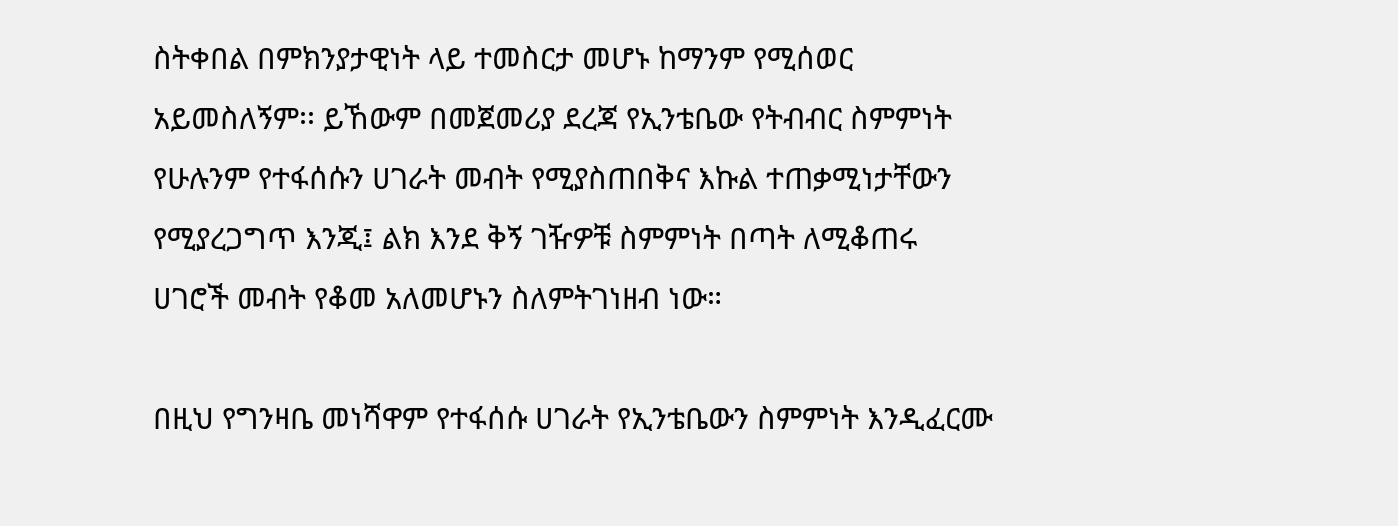ስትቀበል በምክንያታዊነት ላይ ተመስርታ መሆኑ ከማንም የሚሰወር አይመስለኝም፡፡ ይኸውም በመጀመሪያ ደረጃ የኢንቴቤው የትብብር ስምምነት የሁሉንም የተፋሰሱን ሀገራት መብት የሚያስጠበቅና እኩል ተጠቃሚነታቸውን የሚያረጋግጥ እንጂ፤ ልክ እንደ ቅኝ ገዥዎቹ ስምምነት በጣት ለሚቆጠሩ ሀገሮች መብት የቆመ አለመሆኑን ስለምትገነዘብ ነው።

በዚህ የግንዛቤ መነሻዋም የተፋሰሱ ሀገራት የኢንቴቤውን ስምምነት እንዲፈርሙ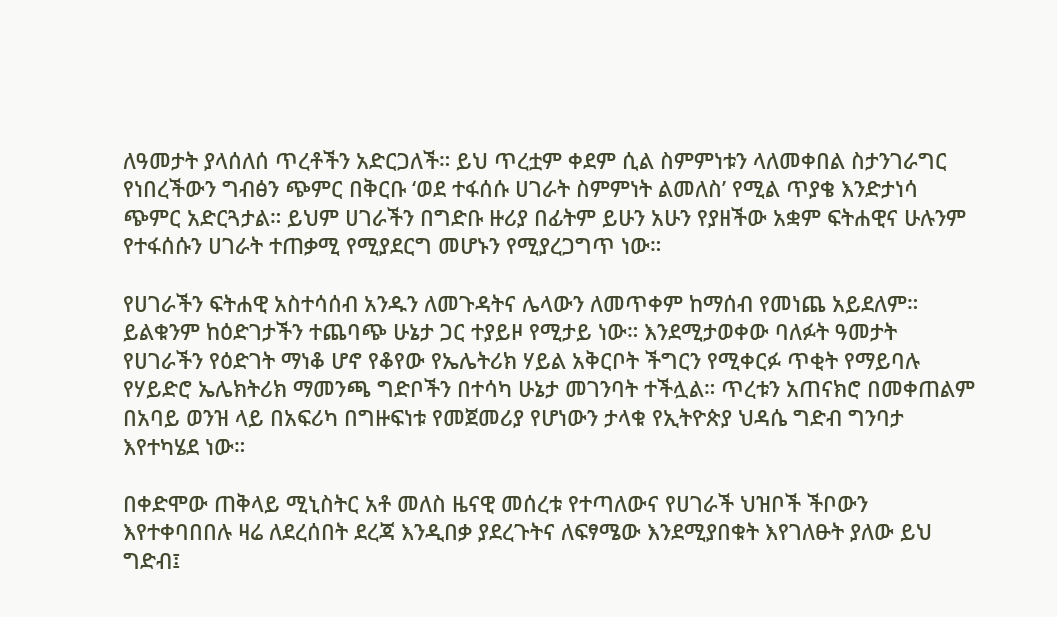ለዓመታት ያላሰለሰ ጥረቶችን አድርጋለች። ይህ ጥረቷም ቀደም ሲል ስምምነቱን ላለመቀበል ስታንገራግር የነበረችውን ግብፅን ጭምር በቅርቡ ‘ወደ ተፋሰሱ ሀገራት ስምምነት ልመለስ’ የሚል ጥያቄ እንድታነሳ ጭምር አድርጓታል። ይህም ሀገራችን በግድቡ ዙሪያ በፊትም ይሁን አሁን የያዘችው አቋም ፍትሐዊና ሁሉንም የተፋሰሱን ሀገራት ተጠቃሚ የሚያደርግ መሆኑን የሚያረጋግጥ ነው።

የሀገራችን ፍትሐዊ አስተሳሰብ አንዱን ለመጉዳትና ሌላውን ለመጥቀም ከማሰብ የመነጨ አይደለም። ይልቁንም ከዕድገታችን ተጨባጭ ሁኔታ ጋር ተያይዞ የሚታይ ነው። እንደሚታወቀው ባለፉት ዓመታት የሀገራችን የዕድገት ማነቆ ሆኖ የቆየው የኤሌትሪክ ሃይል አቅርቦት ችግርን የሚቀርፉ ጥቂት የማይባሉ የሃይድሮ ኤሌክትሪክ ማመንጫ ግድቦችን በተሳካ ሁኔታ መገንባት ተችሏል። ጥረቱን አጠናክሮ በመቀጠልም በአባይ ወንዝ ላይ በአፍሪካ በግዙፍነቱ የመጀመሪያ የሆነውን ታላቁ የኢትዮጵያ ህዳሴ ግድብ ግንባታ እየተካሄደ ነው።

በቀድሞው ጠቅላይ ሚኒስትር አቶ መለስ ዜናዊ መሰረቱ የተጣለውና የሀገራች ህዝቦች ችቦውን እየተቀባበበሉ ዛሬ ለደረሰበት ደረጃ እንዲበቃ ያደረጉትና ለፍፃሜው እንደሚያበቁት እየገለፁት ያለው ይህ ግድብ፤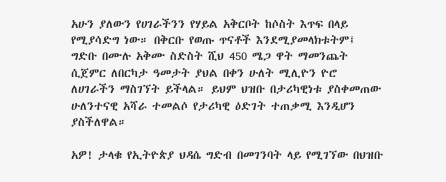አሁን ያለውን የሀገራችንን የሃይል አቅርቦት ከሶስት እጥፍ በላይ የሚያሳድግ ነው። በቅርቡ የወጡ ጥናቶች እንደሚያመላክቱትም፤ ግድቡ በሙሉ አቅሙ ስድስት ሺህ 450 ሜጋ ዋት ማመንጨት ሲጀምር ለበርካታ ዓመታት ያህል በቀን ሁለት ሚሊዮን ዮሮ ለሀገራችን ማስገኘት ይችላል። ይህም ህዝቡ በታሪካዊነቱ ያስቀመጠው ሁለንተናዊ አሻራ ተመልሶ የታሪካዊ ዕድገት ተጠቃሚ እንዲሆን ያስችለዋል።

አዎ! ታላቁ የኢትዮጵያ ህዳሴ ግድብ በመገንባት ላይ የሚገኘው በህዝቡ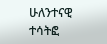ሁለንተናዊ ተሳትፎ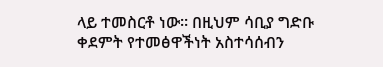ላይ ተመስርቶ ነው። በዚህም ሳቢያ ግድቡ ቀደምት የተመፅዋችነት አስተሳሰብን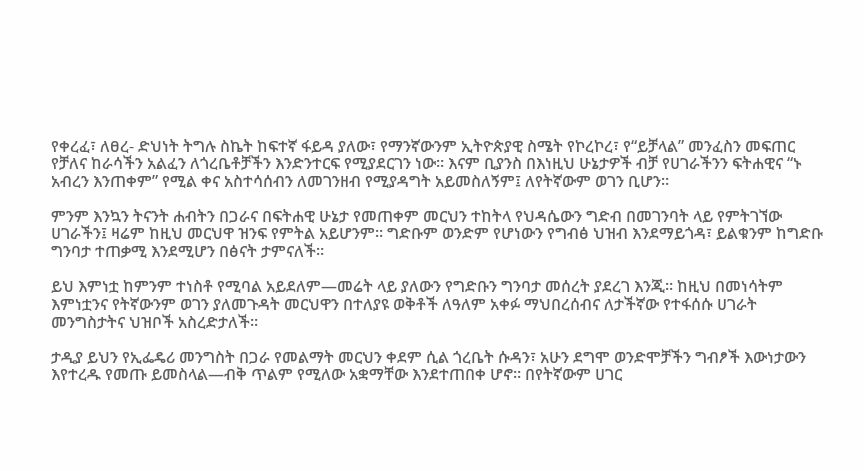የቀረፈ፣ ለፀረ- ድህነት ትግሉ ስኬት ከፍተኛ ፋይዳ ያለው፣ የማንኛውንም ኢትዮጵያዊ ስሜት የኮረኮረ፣ የ“ይቻላል” መንፈስን መፍጠር የቻለና ከራሳችን አልፈን ለጎረቤቶቻችን እንድንተርፍ የሚያደርገን ነው። እናም ቢያንስ በእነዚህ ሁኔታዎች ብቻ የሀገራችንን ፍትሐዊና “ኑ አብረን እንጠቀም” የሚል ቀና አስተሳሰብን ለመገንዘብ የሚያዳግት አይመስለኝም፤ ለየትኛውም ወገን ቢሆን።

ምንም እንኳን ትናንት ሐብትን በጋራና በፍትሐዊ ሁኔታ የመጠቀም መርህን ተከትላ የህዳሴውን ግድብ በመገንባት ላይ የምትገኘው ሀገራችን፤ ዛሬም ከዚህ መርህዋ ዝንፍ የምትል አይሆንም። ግድቡም ወንድም የሆነውን የግብፅ ህዝብ እንደማይጎዳ፣ ይልቁንም ከግድቡ ግንባታ ተጠቃሚ እንደሚሆን በፅናት ታምናለች።

ይህ እምነቷ ከምንም ተነስቶ የሚባል አይደለም—መሬት ላይ ያለውን የግድቡን ግንባታ መሰረት ያደረገ እንጂ። ከዚህ በመነሳትም እምነቷንና የትኛውንም ወገን ያለመጉዳት መርህዋን በተለያዩ ወቅቶች ለዓለም አቀፉ ማህበረሰብና ለታችኛው የተፋሰሱ ሀገራት መንግስታትና ህዝቦች አስረድታለች።

ታዲያ ይህን የኢፌዴሪ መንግስት በጋራ የመልማት መርህን ቀደም ሲል ጎረቤት ሱዳን፣ አሁን ደግሞ ወንድሞቻችን ግብፆች እውነታውን እየተረዱ የመጡ ይመስላል—ብቅ ጥልም የሚለው አቋማቸው እንደተጠበቀ ሆኖ። በየትኛውም ሀገር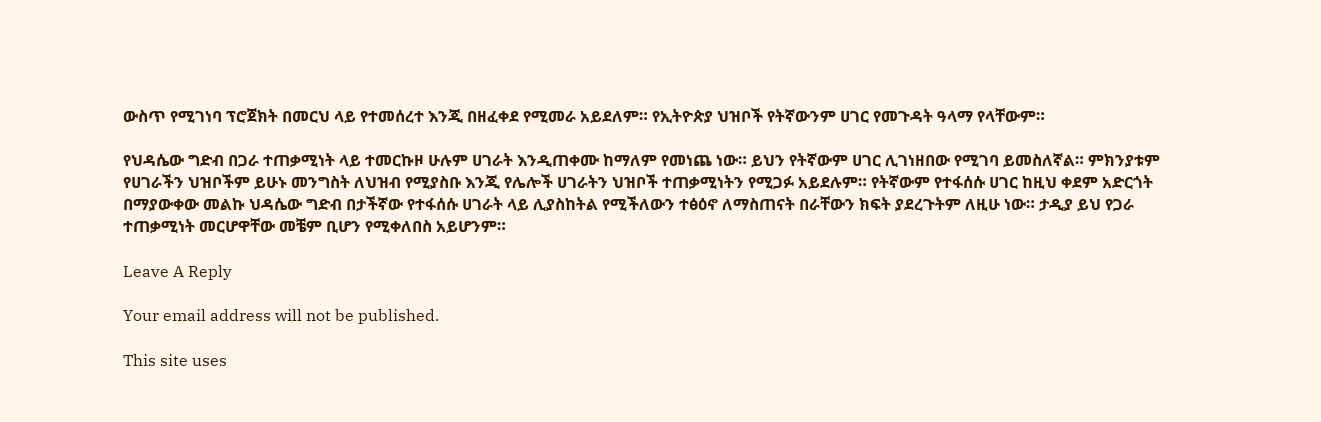ውስጥ የሚገነባ ፕሮጀክት በመርህ ላይ የተመሰረተ እንጂ በዘፈቀደ የሚመራ አይደለም። የኢትዮጵያ ህዝቦች የትኛውንም ሀገር የመጉዳት ዓላማ የላቸውም።

የህዳሴው ግድብ በጋራ ተጠቃሚነት ላይ ተመርኩዞ ሁሉም ሀገራት እንዲጠቀሙ ከማለም የመነጨ ነው። ይህን የትኛውም ሀገር ሊገነዘበው የሚገባ ይመስለኛል። ምክንያቱም የሀገራችን ህዝቦችም ይሁኑ መንግስት ለህዝብ የሚያስቡ እንጂ የሌሎች ሀገራትን ህዝቦች ተጠቃሚነትን የሚጋፉ አይደሉም። የትኛውም የተፋሰሱ ሀገር ከዚህ ቀደም አድርጎት በማያውቀው መልኩ ህዳሴው ግድብ በታችኛው የተፋሰሱ ሀገራት ላይ ሊያስከትል የሚችለውን ተፅዕኖ ለማስጠናት በራቸውን ክፍት ያደረጉትም ለዚሁ ነው። ታዲያ ይህ የጋራ ተጠቃሚነት መርሆዋቸው መቼም ቢሆን የሚቀለበስ አይሆንም።

Leave A Reply

Your email address will not be published.

This site uses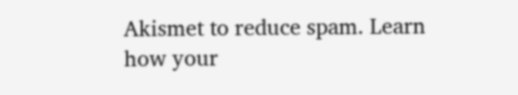Akismet to reduce spam. Learn how your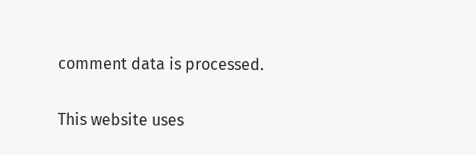comment data is processed.

This website uses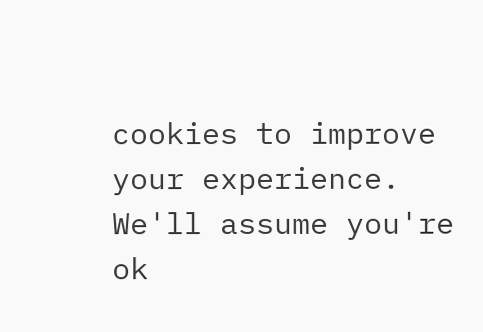cookies to improve your experience. We'll assume you're ok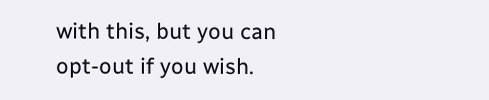with this, but you can opt-out if you wish.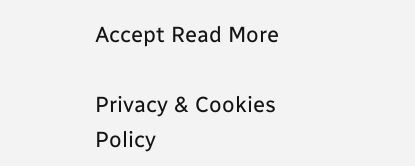Accept Read More

Privacy & Cookies Policy